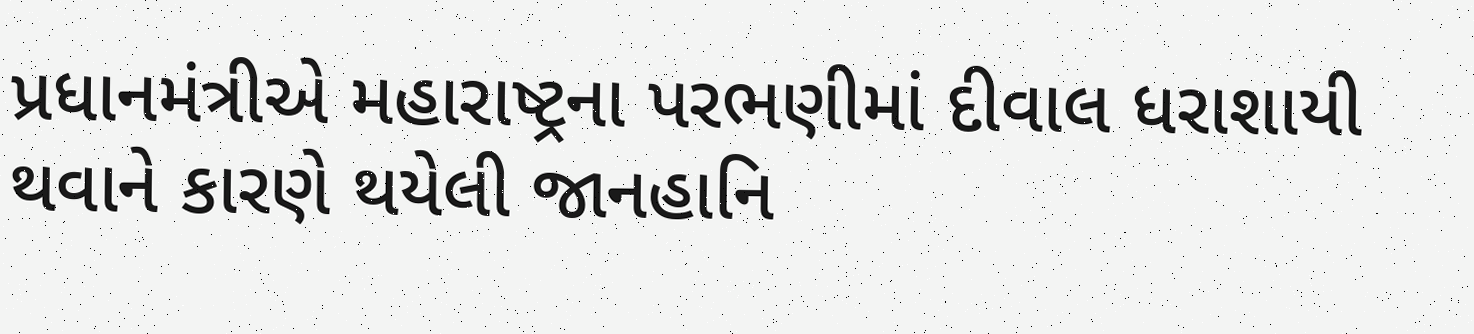પ્રધાનમંત્રીએ મહારાષ્ટ્રના પરભણીમાં દીવાલ ધરાશાયી થવાને કારણે થયેલી જાનહાનિ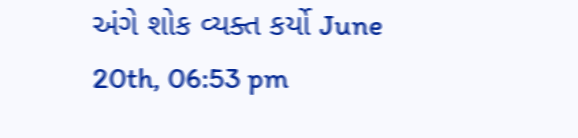અંગે શોક વ્યક્ત કર્યો June 20th, 06:53 pm